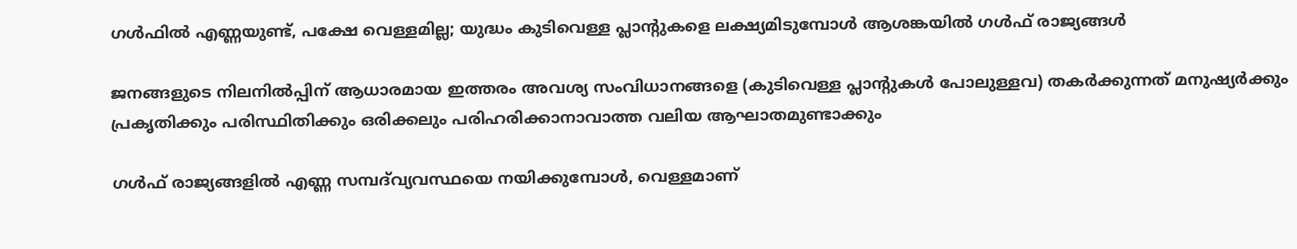ഗൾഫിൽ എണ്ണയുണ്ട്, പക്ഷേ വെള്ളമില്ല; യുദ്ധം കുടിവെള്ള പ്ലാന്റുകളെ ലക്ഷ്യമിടുമ്പോൾ ആശങ്കയിൽ ഗൾഫ് രാജ്യങ്ങൾ

ജനങ്ങളുടെ നിലനിൽപ്പിന് ആധാരമായ ഇത്തരം അവശ്യ സംവിധാനങ്ങളെ (കുടിവെള്ള പ്ലാന്റുകൾ പോലുള്ളവ) തകർക്കുന്നത് മനുഷ്യർക്കും പ്രകൃതിക്കും പരിസ്ഥിതിക്കും ഒരിക്കലും പരിഹരിക്കാനാവാത്ത വലിയ ആഘാതമുണ്ടാക്കും

ഗൾഫ് രാജ്യങ്ങളിൽ എണ്ണ സമ്പദ്‌വ്യവസ്ഥയെ നയിക്കുമ്പോൾ, വെള്ളമാണ്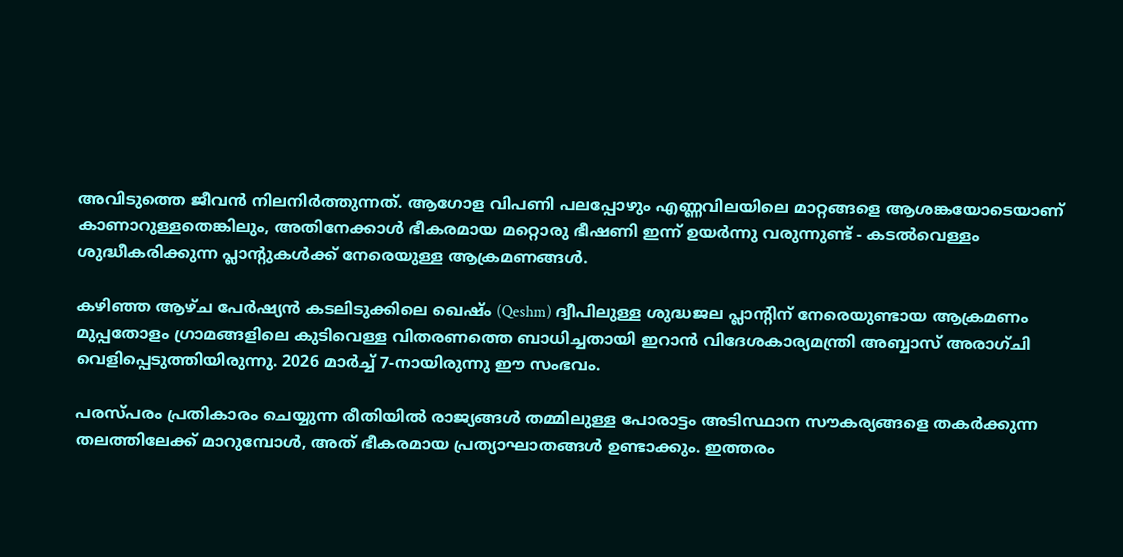അവിടുത്തെ ജീവൻ നിലനിർത്തുന്നത്. ആഗോള വിപണി പലപ്പോഴും എണ്ണവിലയിലെ മാറ്റങ്ങളെ ആശങ്കയോടെയാണ് കാണാറുള്ളതെങ്കിലും, അതിനേക്കാൾ ഭീകരമായ മറ്റൊരു ഭീഷണി ഇന്ന് ഉയർന്നു വരുന്നുണ്ട് - കടൽവെള്ളം ശുദ്ധീകരിക്കുന്ന പ്ലാന്റുകൾക്ക് നേരെയുള്ള ആക്രമണങ്ങൾ.

കഴിഞ്ഞ ആഴ്ച പേർഷ്യൻ കടലിടുക്കിലെ ഖെഷ്ം (Qeshm) ദ്വീപിലുള്ള ശുദ്ധജല പ്ലാന്റിന് നേരെയുണ്ടായ ആക്രമണം മുപ്പതോളം ഗ്രാമങ്ങളിലെ കുടിവെള്ള വിതരണത്തെ ബാധിച്ചതായി ഇറാൻ വിദേശകാര്യമന്ത്രി അബ്ബാസ് അരാഗ്ചി വെളിപ്പെടുത്തിയിരുന്നു. 2026 മാർച്ച് 7-നായിരുന്നു ഈ സംഭവം.

പരസ്പരം പ്രതികാരം ചെയ്യുന്ന രീതിയിൽ രാജ്യങ്ങൾ തമ്മിലുള്ള പോരാട്ടം അടിസ്ഥാന സൗകര്യങ്ങളെ തകർക്കുന്ന തലത്തിലേക്ക് മാറുമ്പോൾ, അത് ഭീകരമായ പ്രത്യാഘാതങ്ങൾ ഉണ്ടാക്കും. ഇത്തരം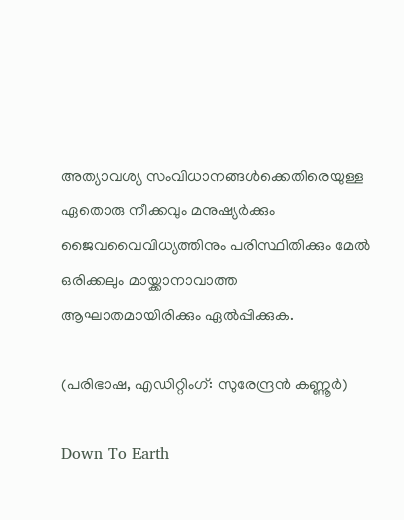അത്യാവശ്യ സംവിധാനങ്ങൾക്കെതിരെയുള്ള ഏതൊരു നീക്കവും മനുഷ്യർക്കും ജൈവവൈവിധ്യത്തിനും പരിസ്ഥിതിക്കും മേൽ ഒരിക്കലും മായ്ക്കാനാവാത്ത ആഘാതമായിരിക്കും ഏൽപ്പിക്കുക.

(പരിഭാഷ, എഡിറ്റിംഗ്: സുരേന്ദ്രൻ കണ്ണൂർ)

Down To Earth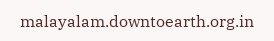malayalam.downtoearth.org.in